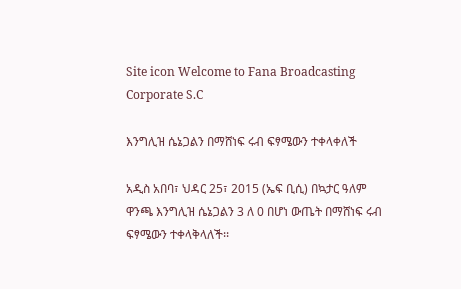Site icon Welcome to Fana Broadcasting Corporate S.C

እንግሊዝ ሴኔጋልን በማሸነፍ ሩብ ፍፃሜውን ተቀላቀለች

አዲስ አበባ፣ ህዳር 25፣ 2015 (ኤፍ ቢሲ) በኳታር ዓለም ዋንጫ እንግሊዝ ሴኔጋልን 3 ለ 0 በሆነ ውጤት በማሸነፍ ሩብ ፍፃሜውን ተቀላቅላለች፡፡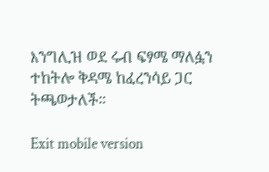እንግሊዝ ወደ ሩብ ፍፃሜ ማለፏን ተከትሎ ቅዳሜ ከፈረንሳይ ጋር ትጫወታለች።

Exit mobile version